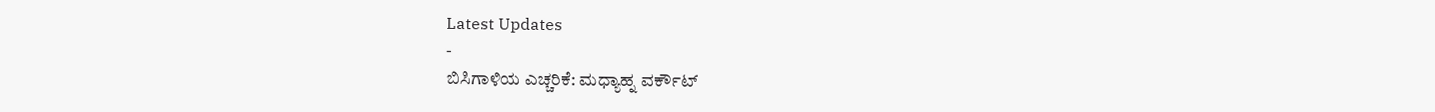Latest Updates
-
ಬಿಸಿಗಾಳಿಯ ಎಚ್ಚರಿಕೆ: ಮಧ್ಯಾಹ್ನ ವರ್ಕೌಟ್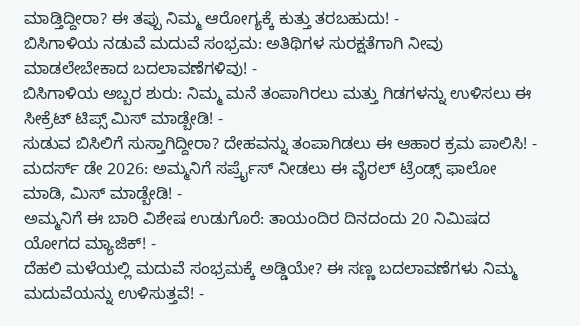ಮಾಡ್ತಿದ್ದೀರಾ? ಈ ತಪ್ಪು ನಿಮ್ಮ ಆರೋಗ್ಯಕ್ಕೆ ಕುತ್ತು ತರಬಹುದು! -
ಬಿಸಿಗಾಳಿಯ ನಡುವೆ ಮದುವೆ ಸಂಭ್ರಮ: ಅತಿಥಿಗಳ ಸುರಕ್ಷತೆಗಾಗಿ ನೀವು ಮಾಡಲೇಬೇಕಾದ ಬದಲಾವಣೆಗಳಿವು! -
ಬಿಸಿಗಾಳಿಯ ಅಬ್ಬರ ಶುರು: ನಿಮ್ಮ ಮನೆ ತಂಪಾಗಿರಲು ಮತ್ತು ಗಿಡಗಳನ್ನು ಉಳಿಸಲು ಈ ಸೀಕ್ರೆಟ್ ಟಿಪ್ಸ್ ಮಿಸ್ ಮಾಡ್ಬೇಡಿ! -
ಸುಡುವ ಬಿಸಿಲಿಗೆ ಸುಸ್ತಾಗಿದ್ದೀರಾ? ದೇಹವನ್ನು ತಂಪಾಗಿಡಲು ಈ ಆಹಾರ ಕ್ರಮ ಪಾಲಿಸಿ! -
ಮದರ್ಸ್ ಡೇ 2026: ಅಮ್ಮನಿಗೆ ಸರ್ಪ್ರೈಸ್ ನೀಡಲು ಈ ವೈರಲ್ ಟ್ರೆಂಡ್ಸ್ ಫಾಲೋ ಮಾಡಿ, ಮಿಸ್ ಮಾಡ್ಬೇಡಿ! -
ಅಮ್ಮನಿಗೆ ಈ ಬಾರಿ ವಿಶೇಷ ಉಡುಗೊರೆ: ತಾಯಂದಿರ ದಿನದಂದು 20 ನಿಮಿಷದ ಯೋಗದ ಮ್ಯಾಜಿಕ್! -
ದೆಹಲಿ ಮಳೆಯಲ್ಲಿ ಮದುವೆ ಸಂಭ್ರಮಕ್ಕೆ ಅಡ್ಡಿಯೇ? ಈ ಸಣ್ಣ ಬದಲಾವಣೆಗಳು ನಿಮ್ಮ ಮದುವೆಯನ್ನು ಉಳಿಸುತ್ತವೆ! -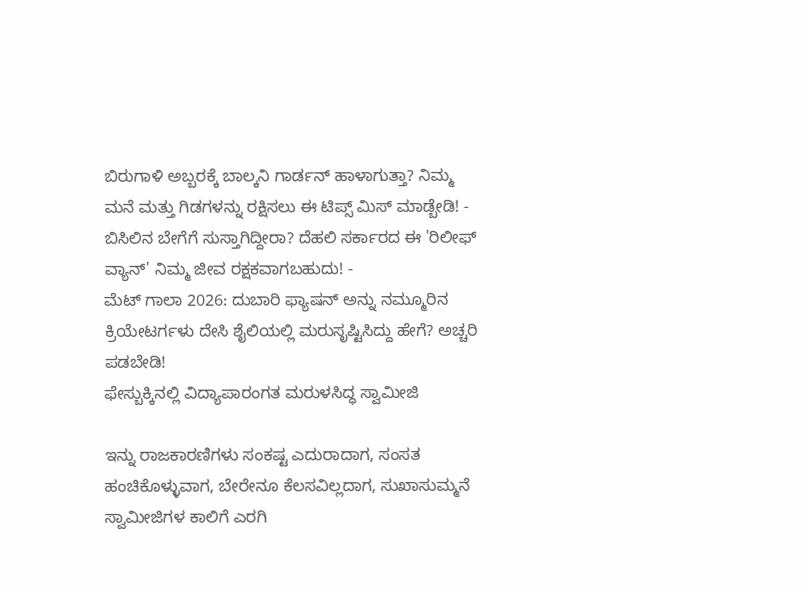ಬಿರುಗಾಳಿ ಅಬ್ಬರಕ್ಕೆ ಬಾಲ್ಕನಿ ಗಾರ್ಡನ್ ಹಾಳಾಗುತ್ತಾ? ನಿಮ್ಮ ಮನೆ ಮತ್ತು ಗಿಡಗಳನ್ನು ರಕ್ಷಿಸಲು ಈ ಟಿಪ್ಸ್ ಮಿಸ್ ಮಾಡ್ಬೇಡಿ! -
ಬಿಸಿಲಿನ ಬೇಗೆಗೆ ಸುಸ್ತಾಗಿದ್ದೀರಾ? ದೆಹಲಿ ಸರ್ಕಾರದ ಈ 'ರಿಲೀಫ್ ವ್ಯಾನ್' ನಿಮ್ಮ ಜೀವ ರಕ್ಷಕವಾಗಬಹುದು! -
ಮೆಟ್ ಗಾಲಾ 2026: ದುಬಾರಿ ಫ್ಯಾಷನ್ ಅನ್ನು ನಮ್ಮೂರಿನ ಕ್ರಿಯೇಟರ್ಗಳು ದೇಸಿ ಶೈಲಿಯಲ್ಲಿ ಮರುಸೃಷ್ಟಿಸಿದ್ದು ಹೇಗೆ? ಅಚ್ಚರಿ ಪಡಬೇಡಿ!
ಫೇಸ್ಬುಕ್ಕಿನಲ್ಲಿ ವಿದ್ಯಾಪಾರಂಗತ ಮರುಳಸಿದ್ಧ ಸ್ವಾಮೀಜಿ

ಇನ್ನು ರಾಜಕಾರಣಿಗಳು ಸಂಕಷ್ಟ ಎದುರಾದಾಗ, ಸಂಸತ ಹಂಚಿಕೊಳ್ಳುವಾಗ, ಬೇರೇನೂ ಕೆಲಸವಿಲ್ಲದಾಗ, ಸುಖಾಸುಮ್ಮನೆ ಸ್ವಾಮೀಜಿಗಳ ಕಾಲಿಗೆ ಎರಗಿ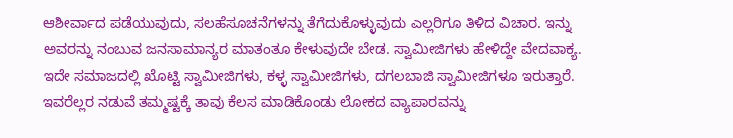ಆಶೀರ್ವಾದ ಪಡೆಯುವುದು, ಸಲಹೆಸೂಚನೆಗಳನ್ನು ತೆಗೆದುಕೊಳ್ಳುವುದು ಎಲ್ಲರಿಗೂ ತಿಳಿದ ವಿಚಾರ. ಇನ್ನು ಅವರನ್ನು ನಂಬುವ ಜನಸಾಮಾನ್ಯರ ಮಾತಂತೂ ಕೇಳುವುದೇ ಬೇಡ. ಸ್ವಾಮೀಜಿಗಳು ಹೇಳಿದ್ದೇ ವೇದವಾಕ್ಯ.
ಇದೇ ಸಮಾಜದಲ್ಲಿ ಖೊಟ್ಟಿ ಸ್ವಾಮೀಜಿಗಳು, ಕಳ್ಳ ಸ್ವಾಮೀಜಿಗಳು, ದಗಲಬಾಜಿ ಸ್ವಾಮೀಜಿಗಳೂ ಇರುತ್ತಾರೆ. ಇವರೆಲ್ಲರ ನಡುವೆ ತಮ್ಮಷ್ಟಕ್ಕೆ ತಾವು ಕೆಲಸ ಮಾಡಿಕೊಂಡು ಲೋಕದ ವ್ಯಾಪಾರವನ್ನು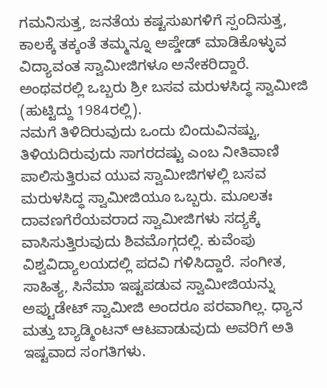ಗಮನಿಸುತ್ತ, ಜನತೆಯ ಕಷ್ಟಸುಖಗಳಿಗೆ ಸ್ಪಂದಿಸುತ್ತ, ಕಾಲಕ್ಕೆ ತಕ್ಕಂತೆ ತಮ್ಮನ್ನೂ ಅಪ್ಡೇಡ್ ಮಾಡಿಕೊಳ್ಳುವ ವಿದ್ಯಾವಂತ ಸ್ವಾಮೀಜಿಗಳೂ ಅನೇಕರಿದ್ದಾರೆ. ಅಂಥವರಲ್ಲಿ ಒಬ್ಬರು ಶ್ರೀ ಬಸವ ಮರುಳಸಿದ್ಧ ಸ್ವಾಮೀಜಿ (ಹುಟ್ಟಿದ್ದು 1984ರಲ್ಲಿ).
ನಮಗೆ ತಿಳಿದಿರುವುದು ಒಂದು ಬಿಂದುವಿನಷ್ಟು, ತಿಳಿಯದಿರುವುದು ಸಾಗರದಷ್ಟು ಎಂಬ ನೀತಿವಾಣಿ ಪಾಲಿಸುತ್ತಿರುವ ಯುವ ಸ್ವಾಮೀಜಿಗಳಲ್ಲಿ ಬಸವ ಮರುಳಸಿದ್ಧ ಸ್ವಾಮೀಜಿಯೂ ಒಬ್ಬರು. ಮೂಲತಃ ದಾವಣಗೆರೆಯವರಾದ ಸ್ವಾಮೀಜಿಗಳು ಸದ್ಯಕ್ಕೆ ವಾಸಿಸುತ್ತಿರುವುದು ಶಿವಮೊಗ್ಗದಲ್ಲಿ. ಕುವೆಂಪು ವಿಶ್ವವಿದ್ಯಾಲಯದಲ್ಲಿ ಪದವಿ ಗಳಿಸಿದ್ದಾರೆ. ಸಂಗೀತ, ಸಾಹಿತ್ಯ, ಸಿನೆಮಾ ಇಷ್ಟಪಡುವ ಸ್ವಾಮೀಜಿಯನ್ನು ಅಪ್ಟುಡೇಟ್ ಸ್ವಾಮೀಜಿ ಅಂದರೂ ಪರವಾಗಿಲ್ಲ. ಧ್ಯಾನ ಮತ್ತು ಬ್ಯಾಡ್ಮಿಂಟನ್ ಆಟವಾಡುವುದು ಅವರಿಗೆ ಅತಿ ಇಷ್ಟವಾದ ಸಂಗತಿಗಳು.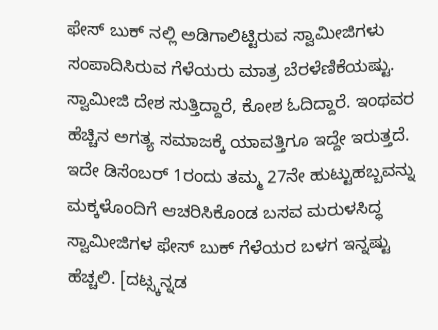ಫೇಸ್ ಬುಕ್ ನಲ್ಲಿ ಅಡಿಗಾಲಿಟ್ಟಿರುವ ಸ್ವಾಮೀಜಿಗಳು ಸಂಪಾದಿಸಿರುವ ಗೆಳೆಯರು ಮಾತ್ರ ಬೆರಳೆಣಿಕೆಯಷ್ಟು. ಸ್ವಾಮೀಜಿ ದೇಶ ಸುತ್ತಿದ್ದಾರೆ, ಕೋಶ ಓದಿದ್ದಾರೆ. ಇಂಥವರ ಹೆಚ್ಚಿನ ಅಗತ್ಯ ಸಮಾಜಕ್ಕೆ ಯಾವತ್ತಿಗೂ ಇದ್ದೇ ಇರುತ್ತದೆ. ಇದೇ ಡಿಸೆಂಬರ್ 1ರಂದು ತಮ್ಮ 27ನೇ ಹುಟ್ಟುಹಬ್ಬವನ್ನು ಮಕ್ಕಳೊಂದಿಗೆ ಆಚರಿಸಿಕೊಂಡ ಬಸವ ಮರುಳಸಿದ್ಧ ಸ್ವಾಮೀಜಿಗಳ ಫೇಸ್ ಬುಕ್ ಗೆಳೆಯರ ಬಳಗ ಇನ್ನಷ್ಟು ಹೆಚ್ಚಲಿ. [ದಟ್ಸ್ಕನ್ನಡ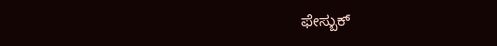ಫೇಸ್ಬುಕ್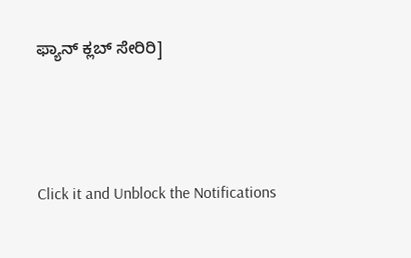ಫ್ಯಾನ್ ಕ್ಲಬ್ ಸೇರಿರಿ]



Click it and Unblock the Notifications